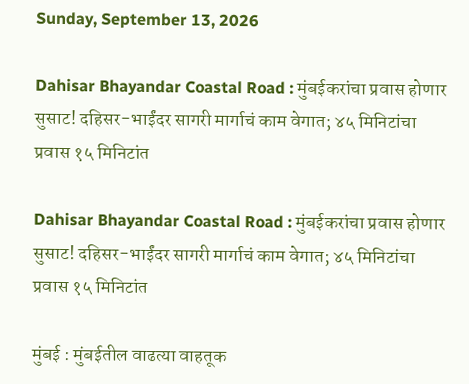Sunday, September 13, 2026

Dahisar Bhayandar Coastal Road : मुंबईकरांचा प्रवास होणार सुसाट! दहिसर-भाईंदर सागरी मार्गाचं काम वेगात; ४५ मिनिटांचा प्रवास १५ मिनिटांत

Dahisar Bhayandar Coastal Road : मुंबईकरांचा प्रवास होणार सुसाट! दहिसर-भाईंदर सागरी मार्गाचं काम वेगात; ४५ मिनिटांचा प्रवास १५ मिनिटांत

मुंबई : मुंबईतील वाढत्या वाहतूक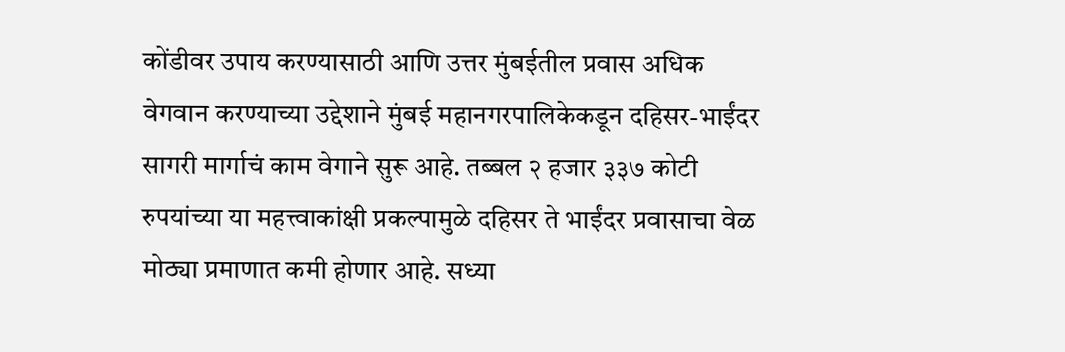कोंडीवर उपाय करण्यासाठी आणि उत्तर मुंबईतील प्रवास अधिक वेगवान करण्याच्या उद्देशाने मुंबई महानगरपालिकेकडून दहिसर-भाईंदर सागरी मार्गाचं काम वेगाने सुरू आहे. तब्बल २ हजार ३३७ कोटी रुपयांच्या या महत्त्वाकांक्षी प्रकल्पामुळे दहिसर ते भाईंदर प्रवासाचा वेळ मोठ्या प्रमाणात कमी होणार आहे. सध्या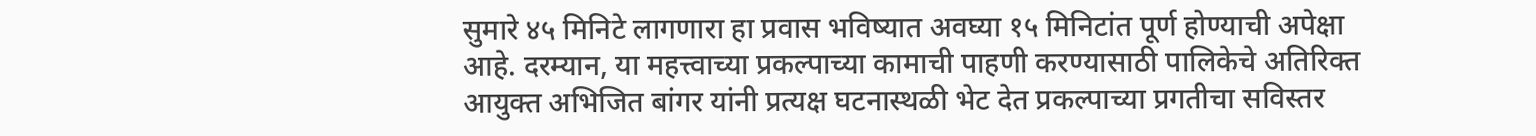सुमारे ४५ मिनिटे लागणारा हा प्रवास भविष्यात अवघ्या १५ मिनिटांत पूर्ण होण्याची अपेक्षा आहे. दरम्यान, या महत्त्वाच्या प्रकल्पाच्या कामाची पाहणी करण्यासाठी पालिकेचे अतिरिक्त आयुक्त अभिजित बांगर यांनी प्रत्यक्ष घटनास्थळी भेट देत प्रकल्पाच्या प्रगतीचा सविस्तर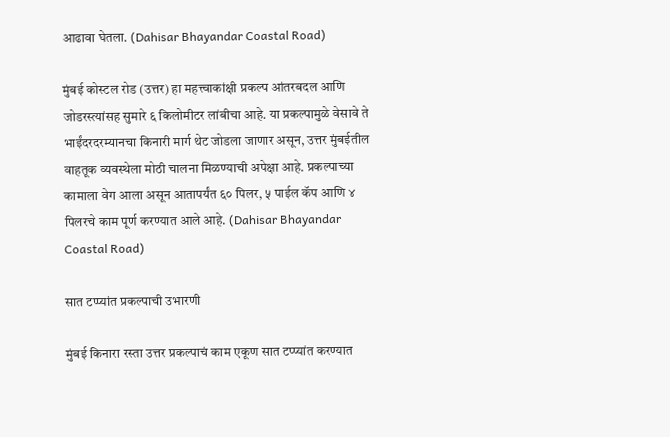आढावा घेतला. (Dahisar Bhayandar Coastal Road)

मुंबई कोस्टल रोड (उत्तर) हा महत्त्वाकांक्षी प्रकल्प आंतरबदल आणि जोडरस्त्यांसह सुमारे ६ किलोमीटर लांबीचा आहे. या प्रकल्पामुळे वेसावे ते भाईंदरदरम्यानचा किनारी मार्ग थेट जोडला जाणार असून, उत्तर मुंबईतील वाहतूक व्यवस्थेला मोठी चालना मिळण्याची अपेक्षा आहे. प्रकल्पाच्या कामाला वेग आला असून आतापर्यंत ६० पिलर, ५ पाईल कॅप आणि ४ पिलरचे काम पूर्ण करण्यात आले आहे. (Dahisar Bhayandar Coastal Road)

सात टप्प्यांत प्रकल्पाची उभारणी

मुंबई किनारा रस्ता उत्तर प्रकल्पाचं काम एकूण सात टप्प्यांत करण्यात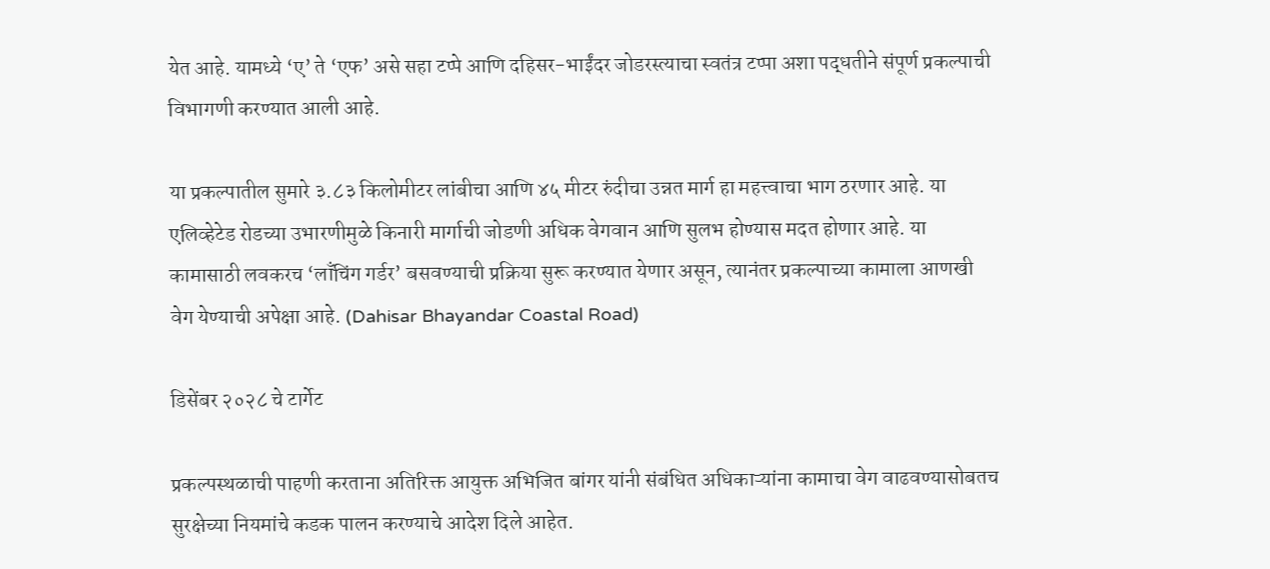येत आहे. यामध्ये ‘ए’ ते ‘एफ’ असे सहा टप्पे आणि दहिसर-भाईंदर जोडरस्त्याचा स्वतंत्र टप्पा अशा पद्धतीने संपूर्ण प्रकल्पाची विभागणी करण्यात आली आहे.

या प्रकल्पातील सुमारे ३.८३ किलोमीटर लांबीचा आणि ४५ मीटर रुंदीचा उन्नत मार्ग हा महत्त्वाचा भाग ठरणार आहे. या एलिव्हेटेड रोडच्या उभारणीमुळे किनारी मार्गाची जोडणी अधिक वेगवान आणि सुलभ होण्यास मदत होणार आहे. या कामासाठी लवकरच ‘लाँचिंग गर्डर’ बसवण्याची प्रक्रिया सुरू करण्यात येणार असून, त्यानंतर प्रकल्पाच्या कामाला आणखी वेग येण्याची अपेक्षा आहे. (Dahisar Bhayandar Coastal Road)

डिसेंबर २०२८ चे टार्गेट

प्रकल्पस्थळाची पाहणी करताना अतिरिक्त आयुक्त अभिजित बांगर यांनी संबंधित अधिकाऱ्यांना कामाचा वेग वाढवण्यासोबतच सुरक्षेच्या नियमांचे कडक पालन करण्याचे आदेश दिले आहेत.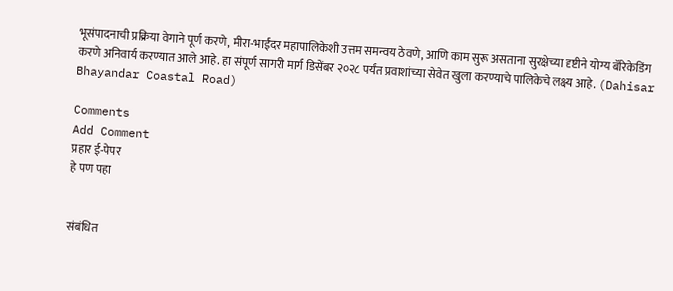भूसंपादनाची प्रक्रिया वेगाने पूर्ण करणे, मीरा-भाईंदर महापालिकेशी उत्तम समन्वय ठेवणे, आणि काम सुरू असताना सुरक्षेच्या दृष्टीने योग्य बॅरिकेडिंग करणे अनिवार्य करण्यात आले आहे. हा संपूर्ण सागरी मार्ग डिसेंबर २०२८ पर्यंत प्रवाशांच्या सेवेत खुला करण्याचे पालिकेचे लक्ष्य आहे. (Dahisar Bhayandar Coastal Road)

Comments
Add Comment
प्रहार ई-पेपर
हे पण पहा


संबंधित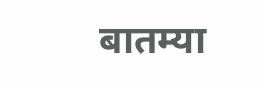बातम्या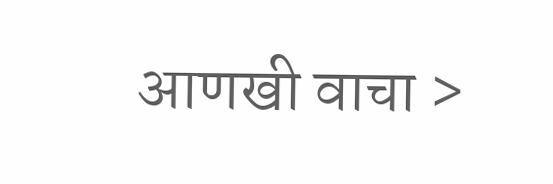आणखी वाचा >